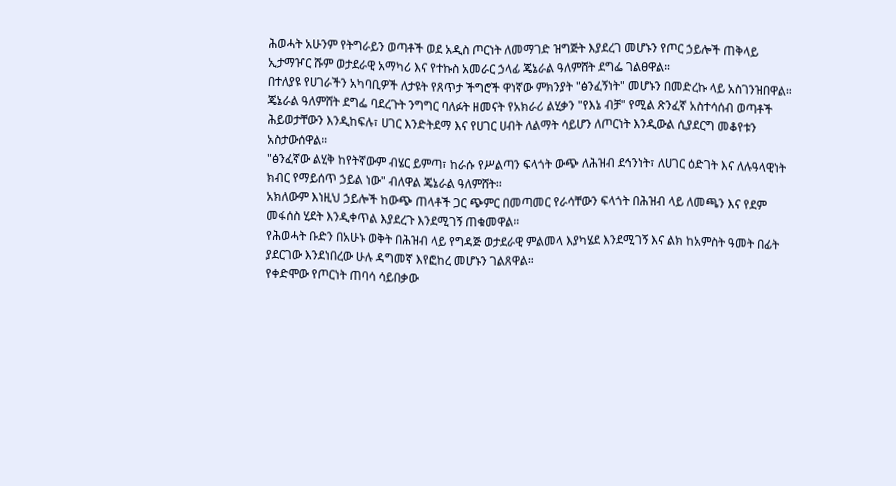ሕወሓት አሁንም የትግራይን ወጣቶች ወደ አዲስ ጦርነት ለመማገድ ዝግጅት እያደረገ መሆኑን የጦር ኃይሎች ጠቅላይ ኢታማዦር ሹም ወታደራዊ አማካሪ እና የተኩስ አመራር ኃላፊ ጄኔራል ዓለምሸት ደግፌ ገልፀዋል።
በተለያዩ የሀገራችን አካባቢዎች ለታዩት የጸጥታ ችግሮች ዋነኛው ምክንያት "ፅንፈኝነት" መሆኑን በመድረኩ ላይ አስገንዝበዋል።
ጄኔራል ዓለምሸት ደግፌ ባደረጉት ንግግር ባለፉት ዘመናት የአክራሪ ልሂቃን "የእኔ ብቻ" የሚል ጽንፈኛ አስተሳሰብ ወጣቶች ሕይወታቸውን እንዲከፍሉ፣ ሀገር እንድትደማ እና የሀገር ሀብት ለልማት ሳይሆን ለጦርነት እንዲውል ሲያደርግ መቆየቱን አስታውሰዋል።
"ፅንፈኛው ልሂቅ ከየትኛውም ብሄር ይምጣ፣ ከራሱ የሥልጣን ፍላጎት ውጭ ለሕዝብ ደኅንነት፣ ለሀገር ዕድገት እና ለሉዓላዊነት ክብር የማይሰጥ ኃይል ነው" ብለዋል ጄኔራል ዓለምሸት፡፡
አክለውም እነዚህ ኃይሎች ከውጭ ጠላቶች ጋር ጭምር በመጣመር የራሳቸውን ፍላጎት በሕዝብ ላይ ለመጫን እና የደም መፋሰስ ሂደት እንዲቀጥል እያደረጉ እንደሚገኝ ጠቁመዋል።
የሕወሓት ቡድን በአሁኑ ወቅት በሕዝብ ላይ የግዳጅ ወታደራዊ ምልመላ እያካሄደ እንደሚገኝ እና ልክ ከአምስት ዓመት በፊት ያደርገው እንደነበረው ሁሉ ዳግመኛ እየፎከረ መሆኑን ገልጸዋል።
የቀድሞው የጦርነት ጠባሳ ሳይበቃው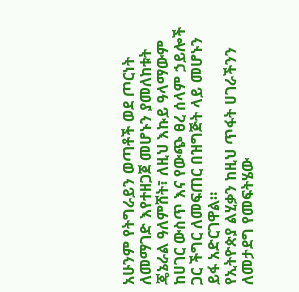አሁንም የትግራይን ወጣቶች ወደ ጦርነት ለመማገድ እየተዘጋጀ መሆኑን ያመለከቱት ጄኔራል ዓለምሸት፣ ለዚህ እኩይ ዓላማውም ከሀገር ውስጥ እና የውጭ ፀረ ሰላም ኃይሎች ጋር ችግር ለመፍጠር በዝግጅት ላይ መሆኑን ይፋ አድርገዋል።
የኢትዮጵያ ልሂቃን ከዚህ ጥፋት ሀገራችንን ለመታደግ የመፍትሄው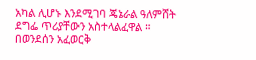አካል ሊሆኑ እንደሚገባ ጄኔራል ዓለምሸት ደግፌ ጥሪያቸውን አስተላልፈዋል ።
በወንደሰን አፈወርቅ